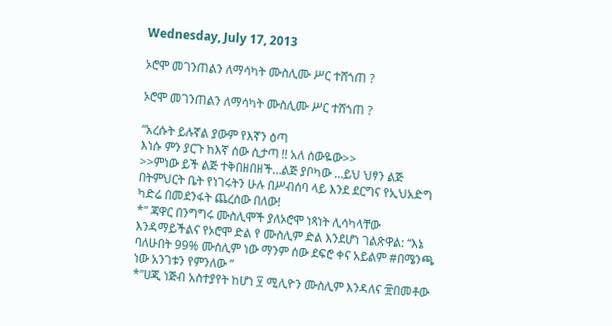Wednesday, July 17, 2013

ኦሮሞ መገንጠልን ለማሳካት ሙስሊሙ ሥር ተሸጎጠ ?

ኦሮሞ መገንጠልን ለማሳካት ሙስሊሙ ሥር ተሸጎጠ ?

“አረሱት ይሉኛል ያውም የእኛን ዕጣ
እነሱ ምን ያርጉ ከእኛ ሰው ሲታጣ !! አለ ሰውዬው>>
>>ምነው ይች ልጅ ተቅበዘበዘች…ልጅ ያቦካው …ይህ ህፃን ልጅ በትምህርት ቤት የነገሩትን ሁሉ በሥብሰባ ላይ እንደ ደርግና የኢህአድግ ካድሬ በመደንፋት ጨረሰው በለው!
*” ጃዋር በንግግሩ ሙስሊሞች ያለኦሮሞ ነጻነት ሊሳካላቸው እንዳማይችልና የኦሮሞ ድል የ ሙስሊም ድል እንደሆነ ገልጽዋል: “እኔ ባለሁበት 99% ሙስሊም ነው ማንም ሰው ደፍሮ ቀና አይልም #በሜንጫ ነው አንገቱን የምንለው ”
*”ሀጂ ነጅብ አስተያየት ከሆነ ፶ ሚሊዮን ሙስሊም እንዳለና ፹በመቶው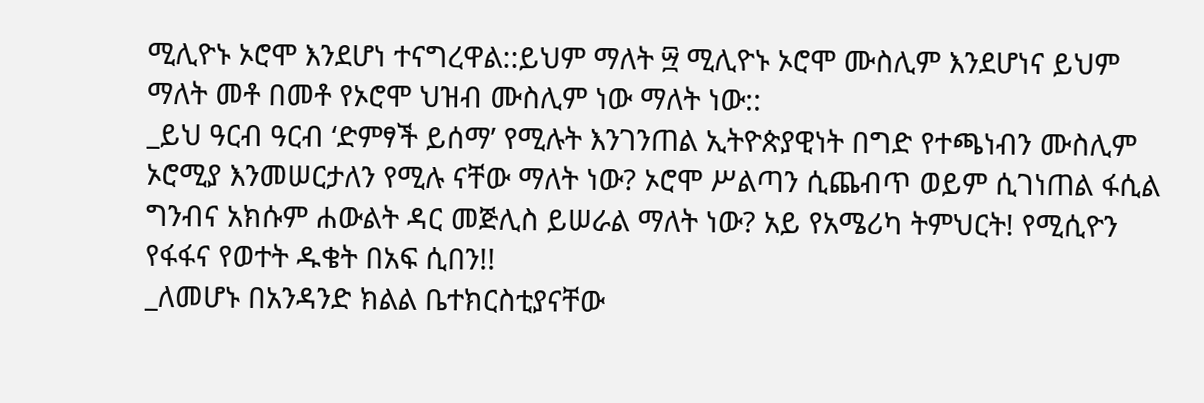ሚሊዮኑ ኦሮሞ እንደሆነ ተናግረዋል::ይህም ማለት ፵ ሚሊዮኑ ኦሮሞ ሙስሊም እንደሆነና ይህም ማለት መቶ በመቶ የኦሮሞ ህዝብ ሙስሊም ነው ማለት ነው::
_ይህ ዓርብ ዓርብ ‘ድምፃች ይሰማ’ የሚሉት እንገንጠል ኢትዮጵያዊነት በግድ የተጫነብን ሙስሊም ኦሮሚያ እንመሠርታለን የሚሉ ናቸው ማለት ነው? ኦሮሞ ሥልጣን ሲጨብጥ ወይም ሲገነጠል ፋሲል ግንብና አክሱም ሐውልት ዳር መጅሊስ ይሠራል ማለት ነው? አይ የአሜሪካ ትምህርት! የሚሲዮን የፋፋና የወተት ዱቄት በአፍ ሲበን!!
_ለመሆኑ በአንዳንድ ክልል ቤተክርስቲያናቸው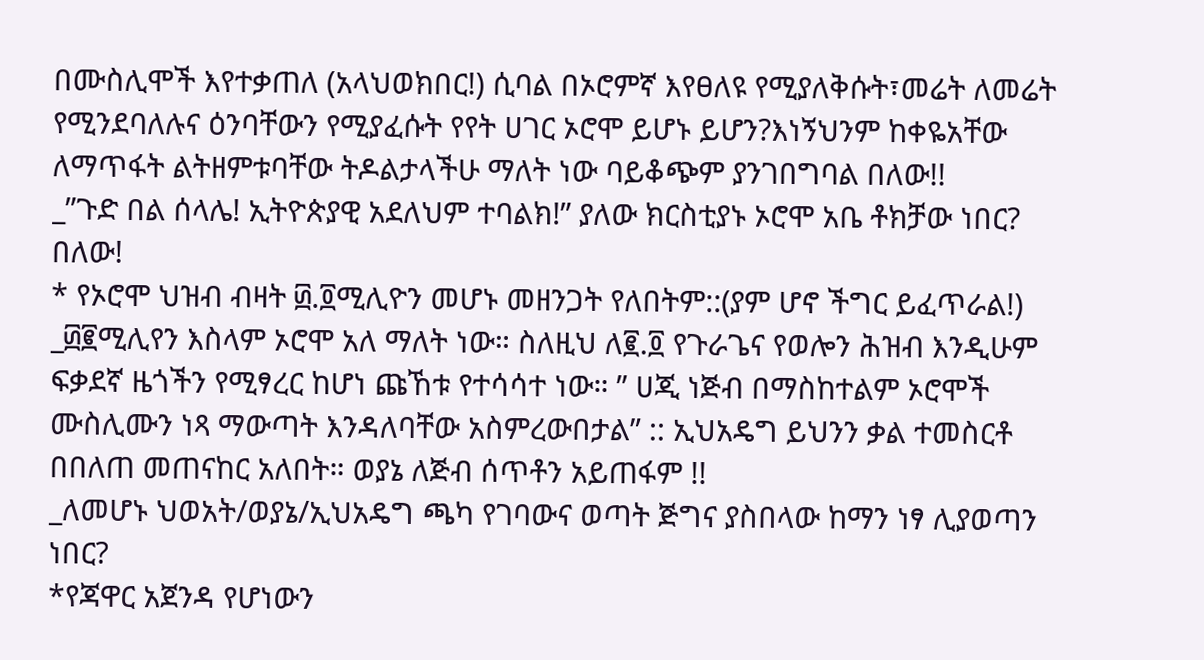በሙስሊሞች እየተቃጠለ (አላህወክበር!) ሲባል በኦሮምኛ እየፀለዩ የሚያለቅሱት፣መሬት ለመሬት የሚንደባለሉና ዕንባቸውን የሚያፈሱት የየት ሀገር ኦሮሞ ይሆኑ ይሆን?እነኝህንም ከቀዬአቸው ለማጥፋት ልትዘምቱባቸው ትዶልታላችሁ ማለት ነው ባይቆጭም ያንገበግባል በለው!!
_”ጉድ በል ሰላሌ! ኢትዮጵያዊ አደለህም ተባልክ!” ያለው ክርስቲያኑ ኦሮሞ አቤ ቶክቻው ነበር? በለው!
* የኦሮሞ ህዝብ ብዛት ፴.፬ሚሊዮን መሆኑ መዘንጋት የለበትም::(ያም ሆኖ ችግር ይፈጥራል!)
_፴፪ሚሊየን እስላም ኦሮሞ አለ ማለት ነው። ስለዚህ ለ፪.፬ የጉራጌና የወሎን ሕዝብ እንዲሁም ፍቃደኛ ዜጎችን የሚፃረር ከሆነ ጩኸቱ የተሳሳተ ነው። ” ሀጂ ነጅብ በማስከተልም ኦሮሞች ሙስሊሙን ነጻ ማውጣት እንዳለባቸው አስምረውበታል” :: ኢህአዴግ ይህንን ቃል ተመስርቶ በበለጠ መጠናከር አለበት። ወያኔ ለጅብ ሰጥቶን አይጠፋም !!
_ለመሆኑ ህወአት/ወያኔ/ኢህአዴግ ጫካ የገባውና ወጣት ጅግና ያስበላው ከማን ነፃ ሊያወጣን ነበር?
*የጃዋር አጀንዳ የሆነውን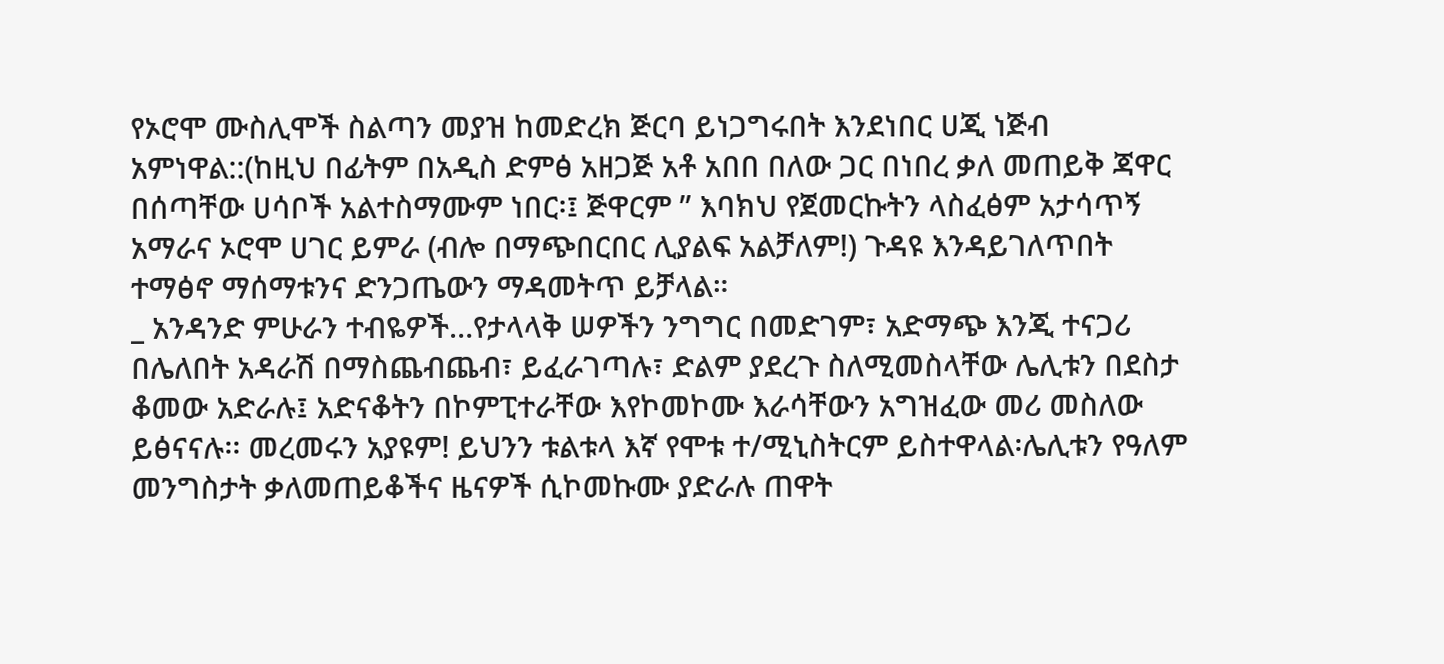የኦሮሞ ሙስሊሞች ስልጣን መያዝ ከመድረክ ጅርባ ይነጋግሩበት እንደነበር ሀጂ ነጅብ አምነዋል::(ከዚህ በፊትም በአዲስ ድምፅ አዘጋጅ አቶ አበበ በለው ጋር በነበረ ቃለ መጠይቅ ጃዋር በሰጣቸው ሀሳቦች አልተስማሙም ነበር፡፤ ጅዋርም ” እባክህ የጀመርኩትን ላስፈፅም አታሳጥኝ አማራና ኦሮሞ ሀገር ይምራ (ብሎ በማጭበርበር ሊያልፍ አልቻለም!) ጉዳዩ እንዳይገለጥበት ተማፅኖ ማሰማቱንና ድንጋጤውን ማዳመትጥ ይቻላል።
_ አንዳንድ ምሁራን ተብዬዎች…የታላላቅ ሠዎችን ንግግር በመድገም፣ አድማጭ እንጂ ተናጋሪ በሌለበት አዳራሽ በማስጨብጨብ፣ ይፈራገጣሉ፣ ድልም ያደረጉ ስለሚመስላቸው ሌሊቱን በደስታ ቆመው አድራሉ፤ አድናቆትን በኮምፒተራቸው እየኮመኮሙ እራሳቸውን አግዝፈው መሪ መስለው ይፅናናሉ፡፡ መረመሩን አያዩም! ይህንን ቱልቱላ እኛ የሞቱ ተ/ሚኒስትርም ይስተዋላል፡ሌሊቱን የዓለም መንግስታት ቃለመጠይቆችና ዜናዎች ሲኮመኩሙ ያድራሉ ጠዋት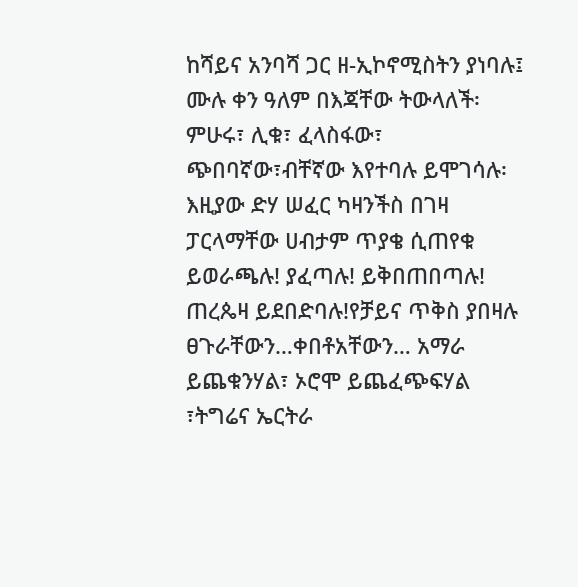ከሻይና አንባሻ ጋር ዘ-ኢኮኖሚስትን ያነባሉ፤ ሙሉ ቀን ዓለም በእጃቸው ትውላለች፡ምሁሩ፣ ሊቁ፣ ፈላስፋው፣ ጭበባኛው፣ብቸኛው እየተባሉ ይሞገሳሉ፡ እዚያው ድሃ ሠፈር ካዛንችስ በገዛ ፓርላማቸው ሀብታም ጥያቄ ሲጠየቁ ይወራጫሉ! ያፈጣሉ! ይቅበጠበጣሉ! ጠረጴዛ ይደበድባሉ!የቻይና ጥቅስ ያበዛሉ ፀጉራቸውን…ቀበቶአቸውን… አማራ ይጨቁንሃል፣ ኦሮሞ ይጨፈጭፍሃል ፣ትግሬና ኤርትራ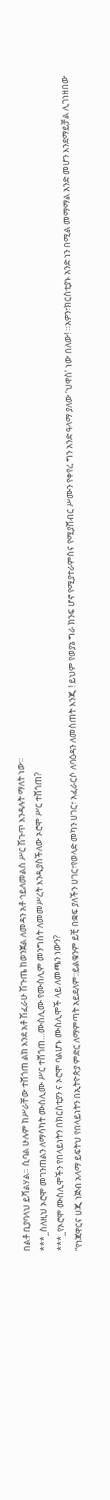በልቶ ቢያባላህ ይሻልሃል። ሲባል ሁሉም ከሥራቸው ተሸጎጠ ልክ እንደ አቶ ሽፈራሁ ሽጉጤ ከወንጀል ለመዳን አቶ ኅይለመልስ ሥር ሽጉጥ እንዳሉት ማለት ነው።
***_ስለዚህ ኦሮሞ መገንጠልን ለማሳካት ሙስሊሙ ሥር ተሸጎጠ…ሙስሊሙ የሙስሊም መንግስት ለመመሥረት እንዲያስችለው ኦሮሞ ሥር ተሸጎጠ?
***_የኦሮሞ ሙስሊሞችን የበላይነትን በክርስቲያን ና ኦሮሞ ባልሆኑ ሙስሊሞች ላይ ለመጫን ነውን?
“የነጃዋርና ሀጂ ነጅብ አላማ ይፍትህ የበላይነትን በኢትዮጵያ ምድር ለማምጣት አይደለም:፡ይልቁንም ይቺ በቋፍ ያለችን ሀገር፣የወላድ መካን ሀገር፣ አፈራርሶ ለባዕዳን ለመስጠት እንጂ ! ይህም የወያኔ ግራ ክንፍ ሆኖ የሚያተራምስና የሚያሸብር ሥሙን የቀየረ ግን አንድ ዓላማ ያለው ‘ህዋስ’ ነው በለው! ።አዎን፣ክርስቲያኑ አንድ ነን በሚል መማማል አንድ መሆን እንደማይቻል ሊገነዘበው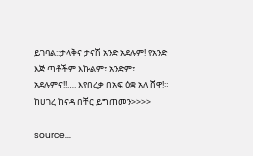ይገባል::ታላቅና ታናሽ አንድ አደሉም! የአንድ እጅ ጣቶችም እኩልም፣ አንድም፣ አደሉምና!!…. እየበረቃ በአፍ ዕቋ አለ ሸዋ!።
ከሀገረ ከናዳ በቸር ይግጠመን>>>>

source...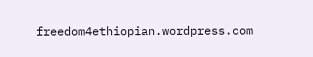freedom4ethiopian.wordpress.com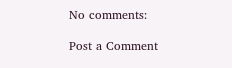No comments:

Post a Comment